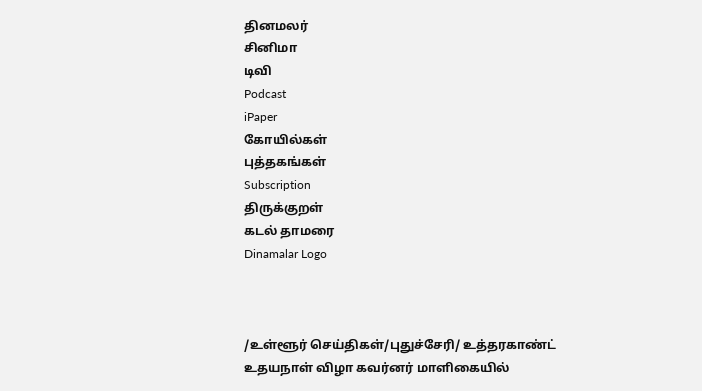தினமலர்
சினிமா
டிவி
Podcast
iPaper
கோயில்கள்
புத்தகங்கள்
Subscription
திருக்குறள்
கடல் தாமரை
Dinamalar Logo



/உள்ளூர் செய்திகள்/புதுச்சேரி/ உத்தரகாண்ட் உதயநாள் விழா கவர்னர் மாளிகையில்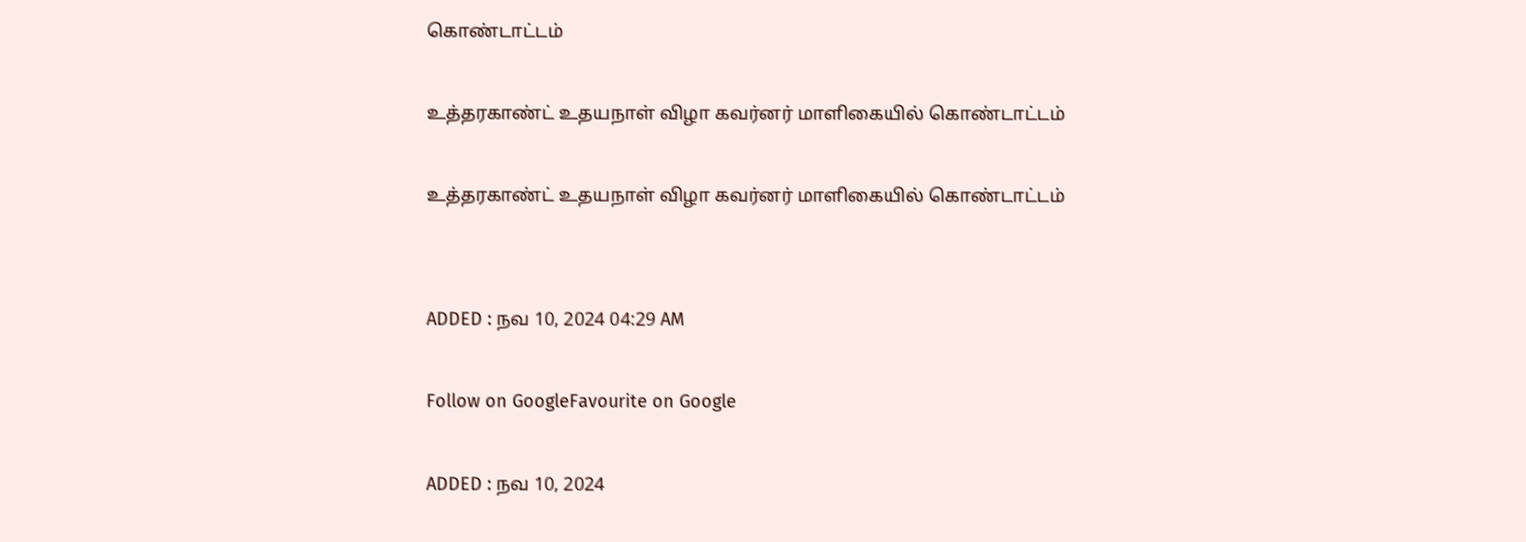கொண்டாட்டம்

உத்தரகாண்ட் உதயநாள் விழா கவர்னர் மாளிகையில் கொண்டாட்டம்

உத்தரகாண்ட் உதயநாள் விழா கவர்னர் மாளிகையில் கொண்டாட்டம்


ADDED : நவ 10, 2024 04:29 AM

Follow on GoogleFavourite on Google

ADDED : நவ 10, 2024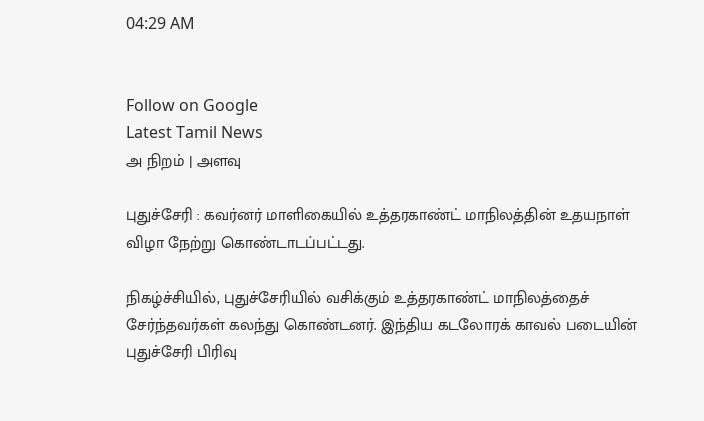04:29 AM


Follow on Google
Latest Tamil News
அ நிறம் | அளவு

புதுச்சேரி : கவர்னர் மாளிகையில் உத்தரகாண்ட் மாநிலத்தின் உதயநாள் விழா நேற்று கொண்டாடப்பட்டது.

நிகழ்ச்சியில், புதுச்சேரியில் வசிக்கும் உத்தரகாண்ட் மாநிலத்தைச் சேர்ந்தவர்கள் கலந்து கொண்டனர். இந்திய கடலோரக் காவல் படையின் புதுச்சேரி பிரிவு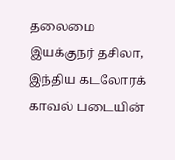தலைமை இயக்குநர் தசிலா, இந்திய கடலோரக் காவல் படையின்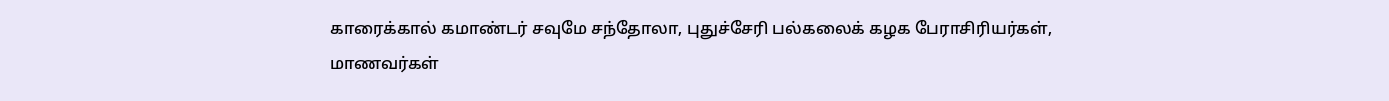காரைக்கால் கமாண்டர் சவுமே சந்தோலா, புதுச்சேரி பல்கலைக் கழக பேராசிரியர்கள், மாணவர்கள்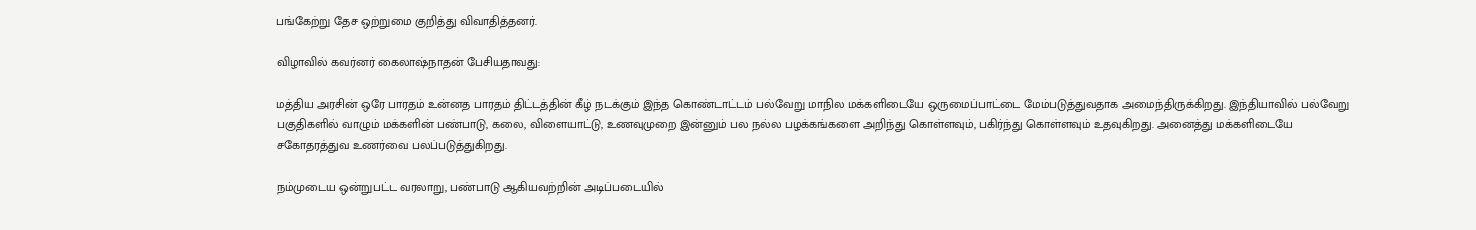பங்கேற்று தேச ஒற்றுமை குறித்து விவாதித்தனர்.

விழாவில் கவர்னர் கைலாஷ்நாதன் பேசியதாவது:

மத்திய அரசின் ஒரே பாரதம் உன்னத பாரதம் திட்டத்தின் கீழ் நடக்கும் இந்த கொண்டாட்டம் பல்வேறு மாநில மக்களிடையே ஒருமைப்பாட்டை மேம்படுத்துவதாக அமைந்திருக்கிறது. இந்தியாவில் பல்வேறு பகுதிகளில் வாழும் மக்களின் பண்பாடு, கலை, விளையாட்டு, உணவுமுறை இன்னும் பல நல்ல பழக்கங்களை அறிந்து கொள்ளவும், பகிர்ந்து கொள்ளவும் உதவுகிறது. அனைத்து மக்களிடையே சகோதரத்துவ உணர்வை பலப்படுத்துகிறது.

நம்முடைய ஒன்றுபட்ட வரலாறு, பண்பாடு ஆகியவற்றின் அடிப்படையில்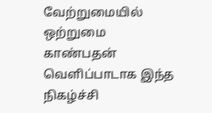வேற்றுமையில் ஒற்றுமை காண்பதன் வெளிப்பாடாக இந்த நிகழ்ச்சி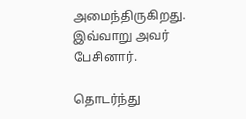அமைந்திருகிறது. இவ்வாறு அவர் பேசினார்.

தொடர்ந்து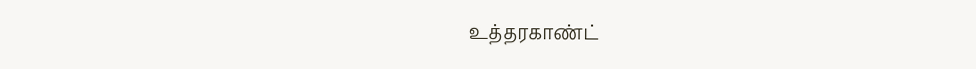உத்தரகாண்ட்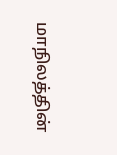மாநிலத்தின்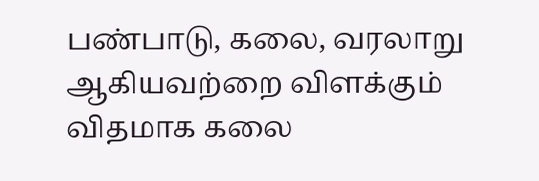பண்பாடு, கலை, வரலாறு ஆகியவற்றை விளக்கும் விதமாக கலை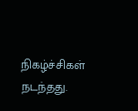நிகழ்ச்சிகள் நடந்தது.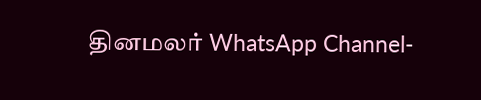தினமலர் WhatsApp Channel-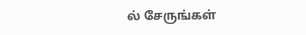ல் சேருங்கள்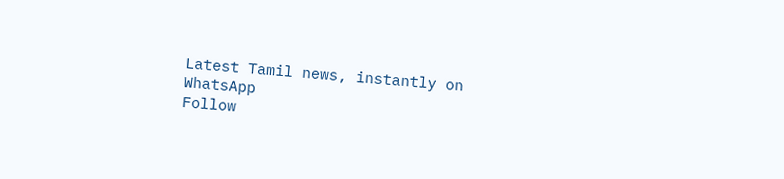Latest Tamil news, instantly on WhatsApp
Follow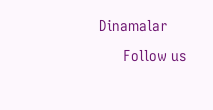Dinamalar
      Follow us